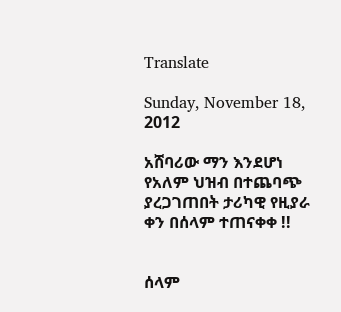Translate

Sunday, November 18, 2012

አሸባሪው ማን እንደሆነ የአለም ህዝብ በተጨባጭ ያረጋገጠበት ታሪካዊ የዚያራ ቀን በሰላም ተጠናቀቀ !!


ሰላም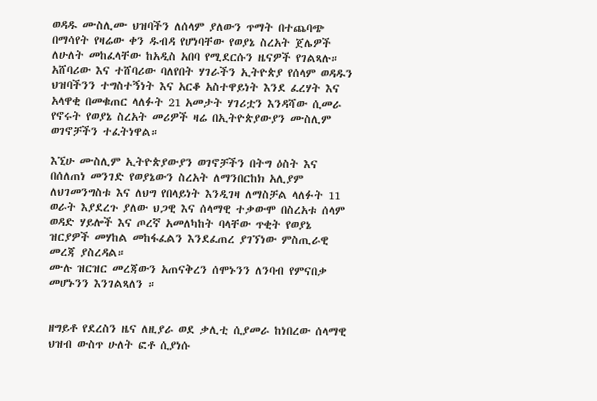ወዳዱ ሙስሊሙ ህዝባችን ለሰላም ያለውን ጥማት በተጨባጭ በማሳየት የዛሬው ቀን ዱብዳ የሆነባቸው የወያኔ ስረአት ጀሌዎች ለሁለት መከፈላቸው ከአዲስ አበባ የሚደርሱን ዜናዎች የገልጻሉ።
አሸባሪው እና ተሸባሪው ባለየበት ሃገራችን ኢትዮጵያ የሰላም ወዳዱን ህዝባችንን ተግስተኝነት እና አርቆ አስተዋይነት እንደ ፈረሃት እና አላዋቂ በመቁጠር ላለፉት 21 አመታት ሃገሪቷን እንዳሻው ሲመራ የኖሩት የወያኔ ስረአት መሪዎች ዛሬ በኢትዮጵያውያን ሙስሊም ወገኖቻችን ተፈትነዋል።

እኚሁ ሙስሊም ኢትዮጵያውያን ወገኖቻችን በትግ ዕስት እና
በሰለጠነ መንገድ የወያኔውን ስረአት ለማንበርከክ አሊያም ለህገመንግስቱ እና ለህግ የበላይነት እንዲገዛ ለማስቻል ላለፉት 11 ወራት እያደረጉ ያለው ህጋዊ እና ሰላማዊ ተቃውሞ በስረአቱ ሰላም ወዳድ ሃይሎች እና ጦረኛ አመለካከት ባላቸው ጥቂት የወያኔ ዝርያዎች መሃከል መከፋፈልን እንደፈጠረ ያገኘነው ምስጢራዊ መረጃ ያስረዳል።
ሙሉ ዝርዝር መረጃውን አጠናቅረን ሰሞኑንን ለንባብ የምናበቃ መሆኑንን እንገልጻለን ።


ዘግይቶ የደረስን ዜና ለዚያራ ወደ ቃሊቲ ሲያመራ ከነበረው ሰላማዊ ህዝብ ውስጥ ሁለት ፎቶ ሲያነሱ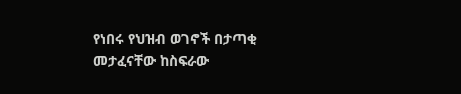የነበሩ የህዝብ ወገኖች በታጣቂ መታፈናቸው ከስፍራው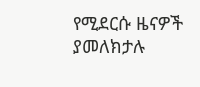የሚደርሱ ዜናዎች ያመለክታሉ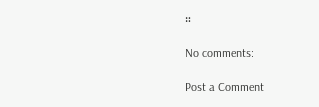።

No comments:

Post a Comment